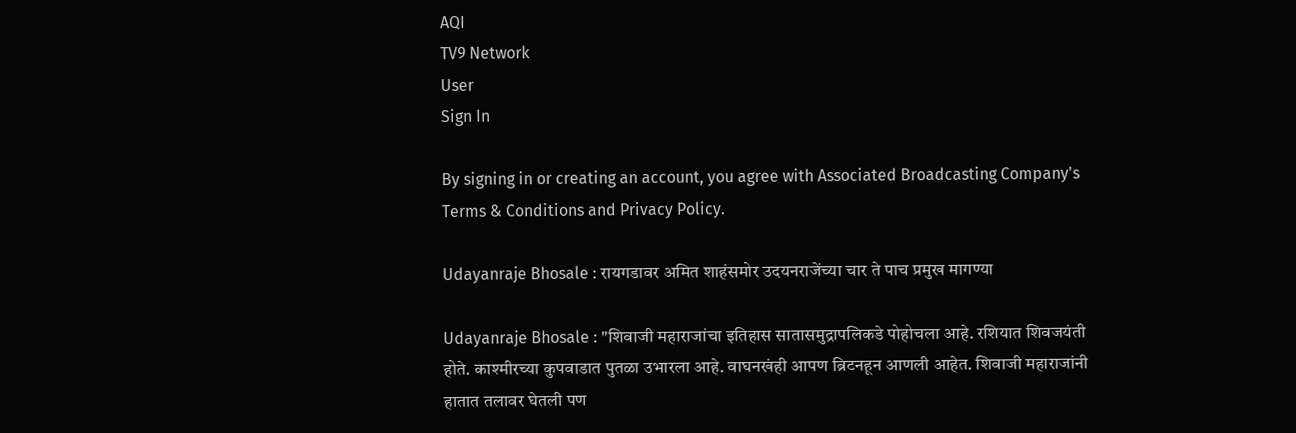AQI
TV9 Network
User
Sign In

By signing in or creating an account, you agree with Associated Broadcasting Company's Terms & Conditions and Privacy Policy.

Udayanraje Bhosale : रायगडावर अमित शाहंसमोर उदयनराजेंच्या चार ते पाच प्रमुख मागण्या

Udayanraje Bhosale : "शिवाजी महाराजांचा इतिहास सातासमुद्रापलिकडे पोहोचला आहे. रशियात शिवजयंती होते. काश्मीरच्या कुपवाडात पुतळा उभारला आहे. वाघनखंही आपण ब्रिटनहून आणली आहेत. शिवाजी महाराजांनी हातात तलावर घेतली पण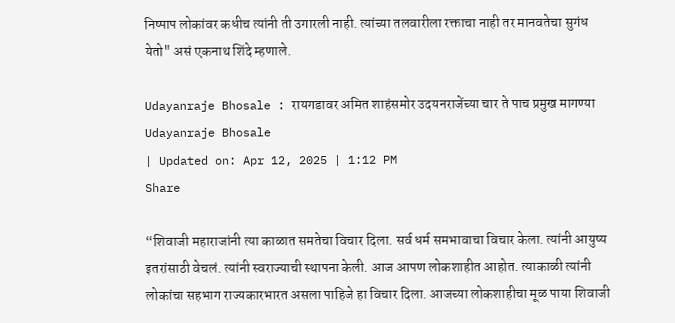निष्पाप लोकांवर कधीच त्यांनी ती उगारली नाही. त्यांच्या तलवारीला रक्ताचा नाही तर मानवतेचा सुगंध येतो" असं एकनाथ शिंदे म्हणाले.

Udayanraje Bhosale : रायगडावर अमित शाहंसमोर उदयनराजेंच्या चार ते पाच प्रमुख मागण्या
Udayanraje Bhosale
| Updated on: Apr 12, 2025 | 1:12 PM
Share

“शिवाजी महाराजांनी त्या काळात समतेचा विचार दिला. सर्व धर्म समभावाचा विचार केला. त्यांनी आयुष्य इतरांसाठी वेचलं. त्यांनी स्वराज्याची स्थापना केली. आज आपण लोकशाहीत आहोत. त्याकाळी त्यांनी लोकांचा सहभाग राज्यकारभारत असला पाहिजे हा विचार दिला. आजच्या लोकशाहीचा मूळ पाया शिवाजी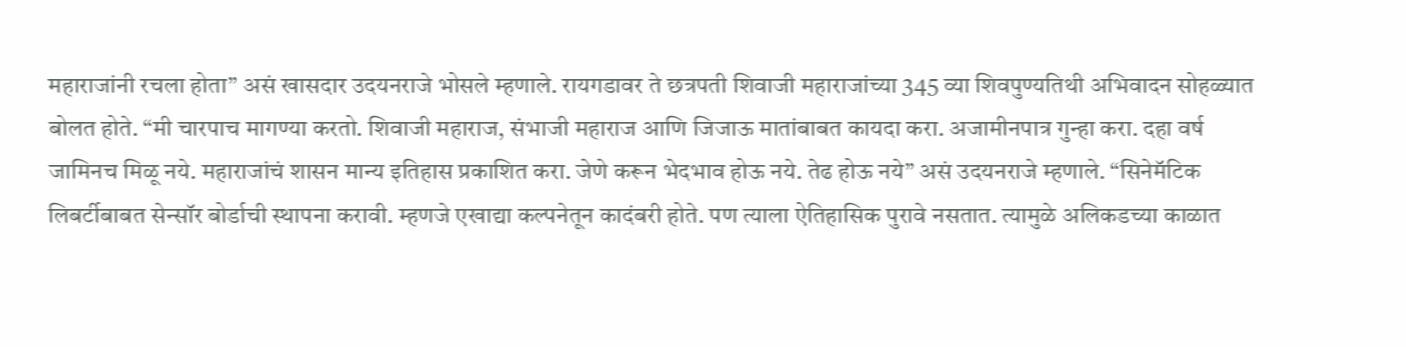महाराजांनी रचला होता” असं खासदार उदयनराजे भोसले म्हणाले. रायगडावर ते छत्रपती शिवाजी महाराजांच्या 345 व्या शिवपुण्यतिथी अभिवादन सोहळ्यात बोलत होते. “मी चारपाच मागण्या करतो. शिवाजी महाराज, संभाजी महाराज आणि जिजाऊ मातांबाबत कायदा करा. अजामीनपात्र गुन्हा करा. दहा वर्ष जामिनच मिळू नये. महाराजांचं शासन मान्य इतिहास प्रकाशित करा. जेणे करून भेदभाव होऊ नये. तेढ होऊ नये” असं उदयनराजे म्हणाले. “सिनेमॅटिक लिबर्टीबाबत सेन्सॉर बोर्डाची स्थापना करावी. म्हणजे एखाद्या कल्पनेतून कादंबरी होते. पण त्याला ऐतिहासिक पुरावे नसतात. त्यामुळे अलिकडच्या काळात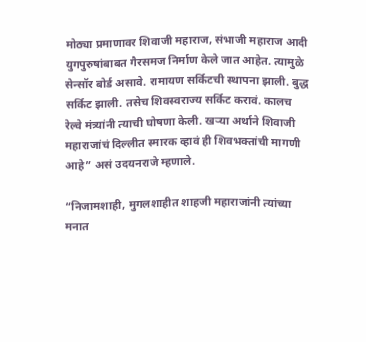मोठ्या प्रमाणावर शिवाजी महाराज, संभाजी महाराज आदी युगपुरुषांबाबत गैरसमज निर्माण केले जात आहेत. त्यामुळे सेन्सॉर बोर्ड असावे. रामायण सर्किटची स्थापना झाली. बुद्ध सर्किट झाली. तसेच शिवस्वराज्य सर्किट करावं. कालच रेल्वे मंत्र्यांनी त्याची घोषणा केली. खऱ्या अर्थाने शिवाजी महाराजांचं दिल्लीत स्मारक व्हावं ही शिवभक्तांची मागणी आहे” असं उदयनराजे म्हणाले.

“निजामशाही, मुगलशाहीत शाहजी महाराजांनी त्यांच्या मनात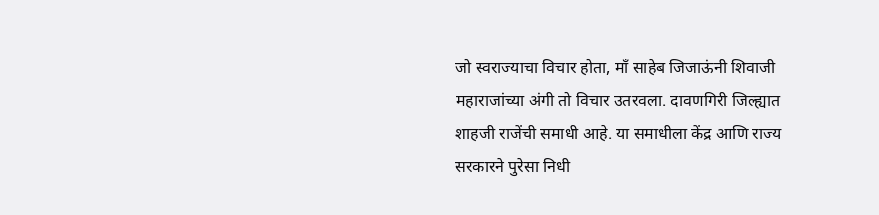जो स्वराज्याचा विचार होता, माँ साहेब जिजाऊंनी शिवाजी महाराजांच्या अंगी तो विचार उतरवला. दावणगिरी जिल्ह्यात शाहजी राजेंची समाधी आहे. या समाधीला केंद्र आणि राज्य सरकारने पुरेसा निधी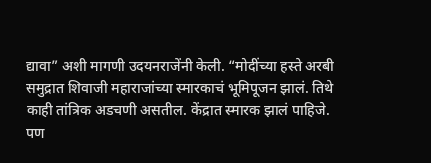द्यावा” अशी मागणी उदयनराजेंनी केली. “मोदींच्या हस्ते अरबी समुद्रात शिवाजी महाराजांच्या स्मारकाचं भूमिपूजन झालं. तिथे काही तांत्रिक अडचणी असतील. केंद्रात स्मारक झालं पाहिजे. पण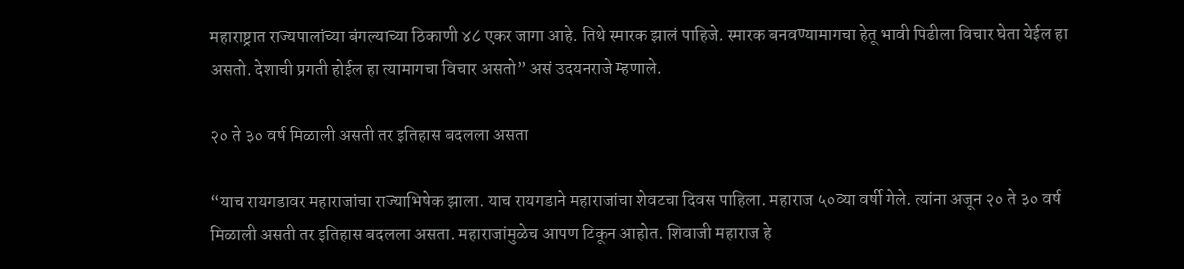महाराष्ट्रात राज्यपालांच्या बंगल्याच्या ठिकाणी ४८ एकर जागा आहे. तिथे स्मारक झालं पाहिजे. स्मारक बनवण्यामागचा हेतू भावी पिढीला विचार घेता येईल हा असतो. देशाची प्रगती होईल हा त्यामागचा विचार असतो” असं उदयनराजे म्हणाले.

२० ते ३० वर्ष मिळाली असती तर इतिहास बदलला असता

“याच रायगडावर महाराजांचा राज्याभिषेक झाला. याच रायगडाने महाराजांचा शेवटचा दिवस पाहिला. महाराज ५०व्या वर्षी गेले. त्यांना अजून २० ते ३० वर्ष मिळाली असती तर इतिहास बदलला असता. महाराजांमुळेच आपण टिकून आहोत. शिवाजी महाराज हे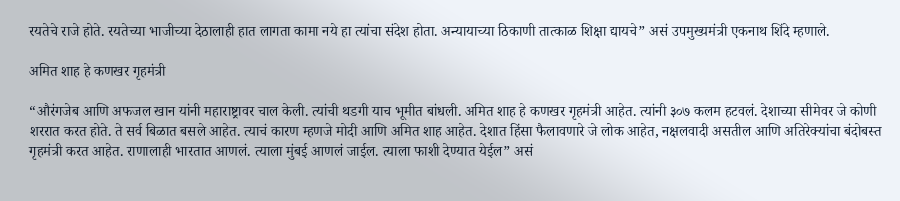रयतेचे राजे होते. रयतेच्या भाजीच्या देठालाही हात लागता कामा नये हा त्यांचा संदेश होता. अन्यायाच्या ठिकाणी तात्काळ शिक्षा द्यायचे” असं उपमुख्यमंत्री एकनाथ शिंदे म्हणाले.

अमित शाह हे कणखर गृहमंत्री

“औरंगजेब आणि अफजल खान यांनी महाराष्ट्रावर चाल केली. त्यांची थडगी याच भूमीत बांधली. अमित शाह हे कणखर गृहमंत्री आहेत. त्यांनी ३०७ कलम हटवलं. देशाच्या सीमेवर जे कोणी शररात करत होते. ते सर्व बिळात बसले आहेत. त्याचं कारण म्हणजे मोदी आणि अमित शाह आहेत. देशात हिंसा फैलावणारे जे लोक आहेत, नक्षलवादी असतील आणि अतिरेक्यांचा बंदोबस्त गृहमंत्री करत आहेत. राणालाही भारतात आणलं. त्याला मुंबई आणलं जाईल. त्याला फाशी देण्यात येईल” असं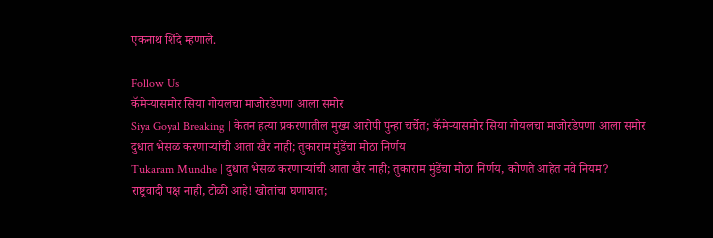एकनाथ शिंदे म्हणाले.

Follow Us
कॅमेऱ्यासमोर सिया गोयलचा माजोरडेपणा आला समोर
Siya Goyal Breaking | केतन हत्या प्रकरणातील मुख्य आरोपी पुन्हा चर्चेत; कॅमेऱ्यासमोर सिया गोयलचा माजोरडेपणा आला समोर
दुधात भेसळ करणाऱ्यांची आता खैर नाही; तुकाराम मुंडेंचा मोठा निर्णय
Tukaram Mundhe | दुधात भेसळ करणाऱ्यांची आता खैर नाही; तुकाराम मुंडेंचा मोठा निर्णय, कोणते आहेत नवे नियम?
राष्ट्रवादी पक्ष नाही, टोळी आहे! खोतांचा घणाघात;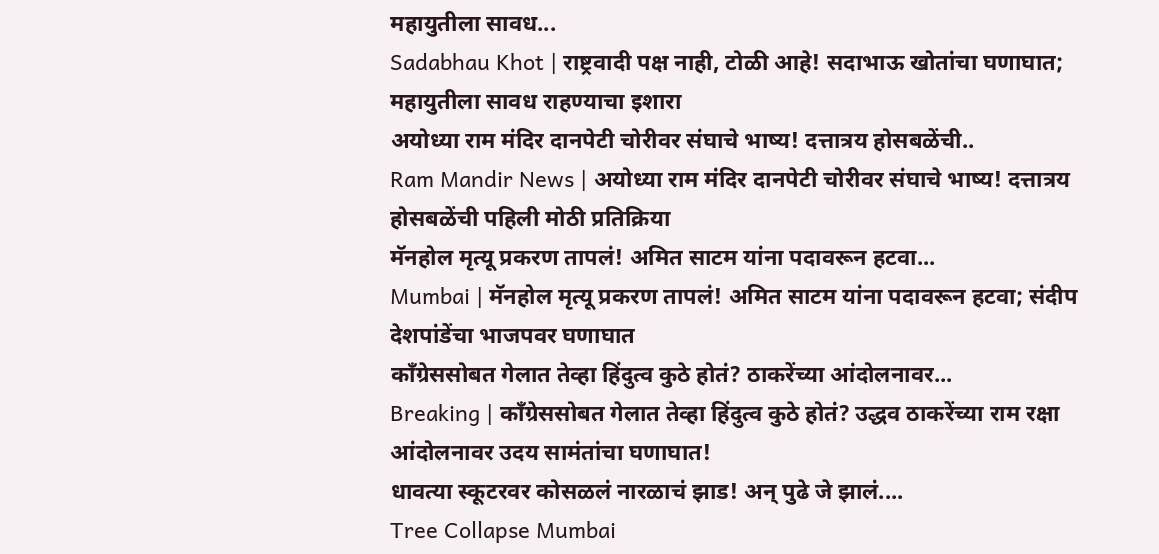महायुतीला सावध...
Sadabhau Khot | राष्ट्रवादी पक्ष नाही, टोळी आहे! सदाभाऊ खोतांचा घणाघात; महायुतीला सावध राहण्याचा इशारा
अयोध्या राम मंदिर दानपेटी चोरीवर संघाचे भाष्य! दत्तात्रय होसबळेंची..
Ram Mandir News | अयोध्या राम मंदिर दानपेटी चोरीवर संघाचे भाष्य! दत्तात्रय होसबळेंची पहिली मोठी प्रतिक्रिया
मॅनहोल मृत्यू प्रकरण तापलं! अमित साटम यांना पदावरून हटवा...
Mumbai | मॅनहोल मृत्यू प्रकरण तापलं! अमित साटम यांना पदावरून हटवा; संदीप देशपांडेंचा भाजपवर घणाघात
काँग्रेससोबत गेलात तेव्हा हिंदुत्व कुठे होतं? ठाकरेंच्या आंदोलनावर...
Breaking | काँग्रेससोबत गेलात तेव्हा हिंदुत्व कुठे होतं? उद्धव ठाकरेंच्या राम रक्षा आंदोलनावर उदय सामंतांचा घणाघात!
धावत्या स्कूटरवर कोसळलं नारळाचं झाड! अन् पुढे जे झालं....
Tree Collapse Mumbai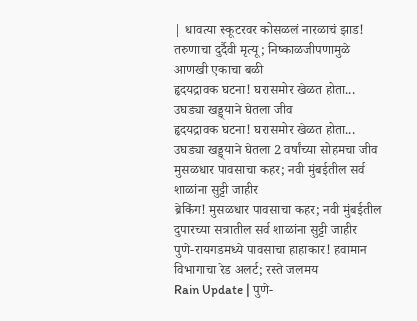| धावत्या स्कूटरवर कोसळलं नारळाचं झाड! तरुणाचा दुर्दैवी मृत्यू; निष्काळजीपणामुळे आणखी एकाचा बळी
हृदयद्रावक घटना! घरासमोर खेळत होता... उघड्या खड्ड्याने घेतला जीव
हृदयद्रावक घटना! घरासमोर खेळत होता... उघड्या खड्ड्याने घेतला 2 वर्षांच्या सोहमचा जीव
मुसळधार पावसाचा कहर; नवी मुंबईतील सर्व शाळांना सुट्टी जाहीर
ब्रेकिंग! मुसळधार पावसाचा कहर; नवी मुंबईतील दुपारच्या सत्रातील सर्व शाळांना सुट्टी जाहीर
पुणे-रायगडमध्ये पावसाचा हाहाकार! हवामान विभागाचा रेड अलर्ट; रस्ते जलमय
Rain Update | पुणे-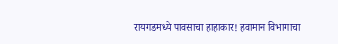रायगडमध्ये पावसाचा हाहाकार! हवामान विभागाचा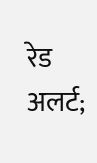रेड अलर्ट;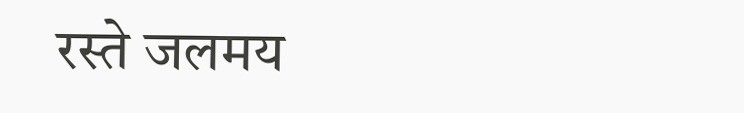रस्ते जलमय